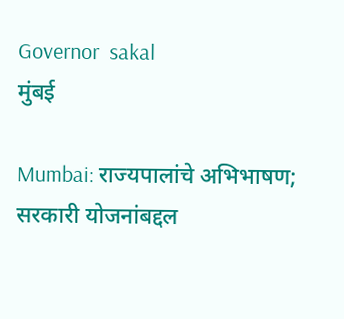Governor  sakal
मुंबई

Mumbai: राज्यपालांचे अभिभाषण; सरकारी योजनांबद्दल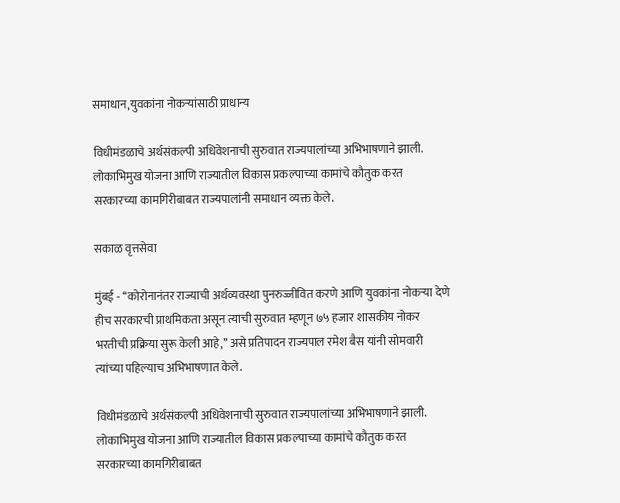समाधान,युवकांना नोकऱ्यांसाठी प्राधान्य

विधीमंडळाचे अर्थसंकल्पी अधिवेशनाची सुरुवात राज्यपालांच्या अभिभाषणाने झाली. लोकाभिमुख योजना आणि राज्यातील विकास प्रकल्पाच्या कामांचे कौतुक करत सरकारच्या कामगिरीबाबत राज्यपालांनी समाधान व्यक्त केले.

सकाळ वृत्तसेवा

मुंबई - ‘‘कोरोनानंतर राज्याची अर्थव्यवस्था पुनरुज्जीवित करणे आणि युवकांना नोकऱ्या देणे हीच सरकारची प्राथमिकता असून त्याची सुरुवात म्हणून ७५ हजार शासकीय नोकर भरतीची प्रक्रिया सुरू केली आहे,’’ असे प्रतिपादन राज्यपाल रमेश बैस यांनी सोमवारी त्यांच्या पहिल्याच अभिभाषणात केले.

विधीमंडळाचे अर्थसंकल्पी अधिवेशनाची सुरुवात राज्यपालांच्या अभिभाषणाने झाली. लोकाभिमुख योजना आणि राज्यातील विकास प्रकल्पाच्या कामांचे कौतुक करत सरकारच्या कामगिरीबाबत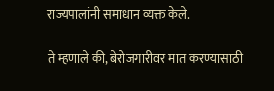राज्यपालांनी समाधान व्यक्त केले.

ते म्हणाले की, बेरोजगारीवर मात करण्यासाठी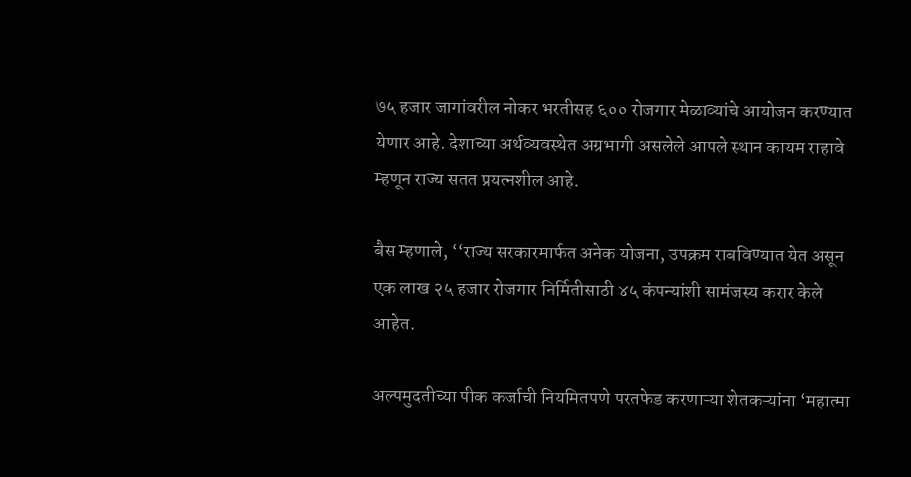७५ हजार जागांवरील नोकर भरतीसह ६०० रोजगार मेळाव्यांचे आयोजन करण्यात येणार आहे. देशाच्या अर्थव्यवस्थेत अग्रभागी असलेले आपले स्थान कायम राहावे म्हणून राज्य सतत प्रयत्नशील आहे.

बैस म्हणाले, ‘‘राज्य सरकारमार्फत अनेक योजना, उपक्रम राबविण्यात येत असून एक लाख २५ हजार रोजगार निर्मितीसाठी ४५ कंपन्यांशी सामंजस्य करार केले आहेत.

अल्पमुदतीच्या पीक कर्जाची नियमितपणे परतफेड करणाऱ्या शेतकऱ्यांना ‘महात्मा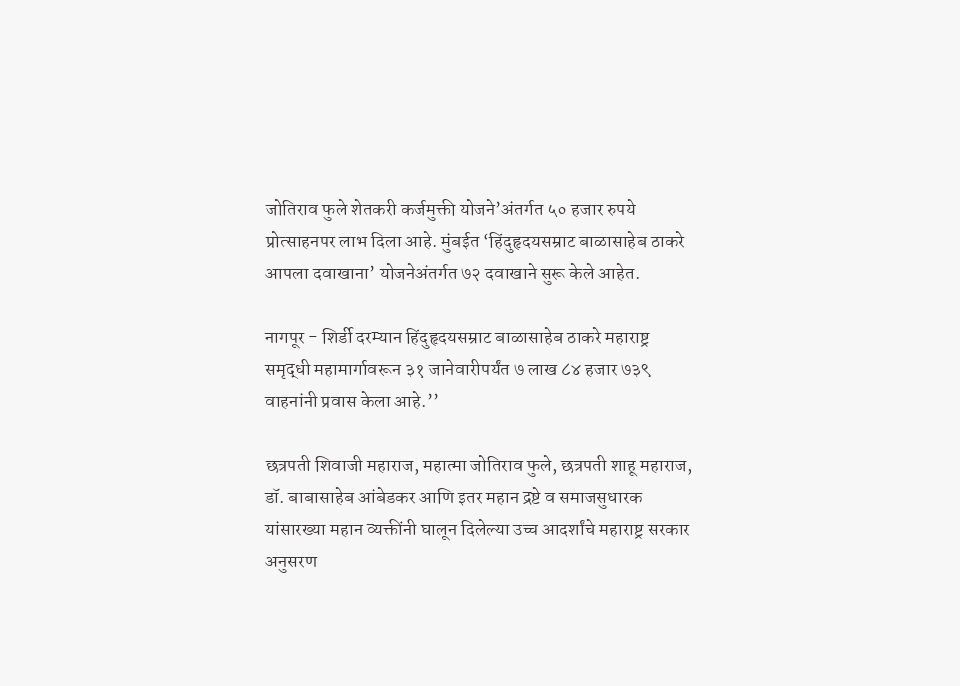जोतिराव फुले शेतकरी कर्जमुक्ती योजने’अंतर्गत ५० हजार रुपये प्रोत्साहनपर लाभ दिला आहे. मुंबईत ‘हिंदुहृदयसम्राट बाळासाहेब ठाकरे आपला दवाखाना’ योजनेअंतर्गत ७२ दवाखाने सुरू केले आहेत.

नागपूर - शिर्डी दरम्यान हिंदुहृदयसम्राट बाळासाहेब ठाकरे महाराष्ट्र समृद्धी महामार्गावरून ३१ जानेवारीपर्यंत ७ लाख ८४ हजार ७३९ वाहनांनी प्रवास केला आहे.’’

छत्रपती शिवाजी महाराज, महात्मा जोतिराव फुले, छत्रपती शाहू महाराज, डॉ. बाबासाहेब आंबेडकर आणि इतर महान द्रष्टे व समाजसुधारक यांसारख्या महान व्यक्तींनी घालून दिलेल्या उच्च आदर्शांचे महाराष्ट्र सरकार अनुसरण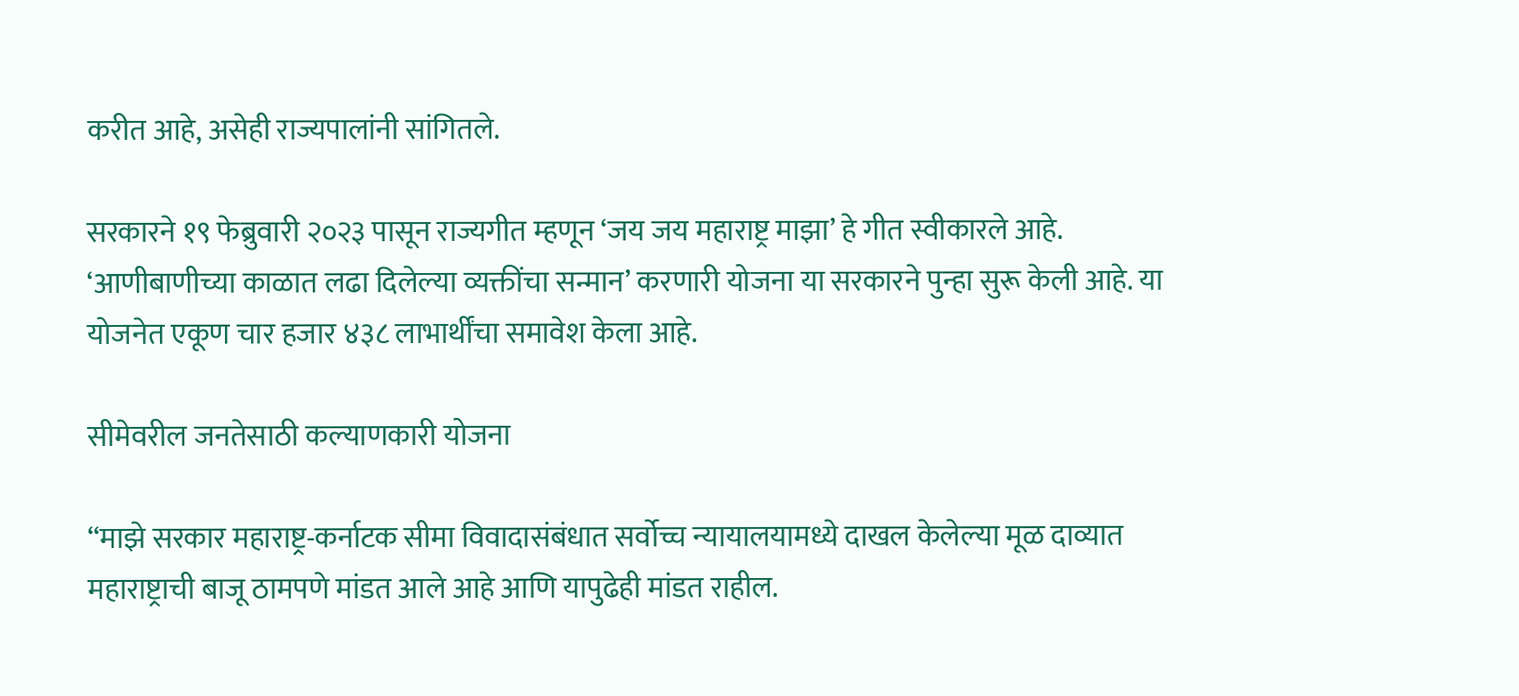करीत आहे, असेही राज्यपालांनी सांगितले.

सरकारने १९ फेब्रुवारी २०२३ पासून राज्यगीत म्हणून ‘जय जय महाराष्ट्र माझा’ हे गीत स्वीकारले आहे. ‘आणीबाणीच्या काळात लढा दिलेल्या व्यक्तींचा सन्मान’ करणारी योजना या सरकारने पुन्हा सुरू केली आहे. या योजनेत एकूण चार हजार ४३८ लाभार्थींचा समावेश केला आहे.

सीमेवरील जनतेसाठी कल्याणकारी योजना

‘‘माझे सरकार महाराष्ट्र-कर्नाटक सीमा विवादासंबंधात सर्वोच्च न्यायालयामध्ये दाखल केलेल्या मूळ दाव्यात महाराष्ट्राची बाजू ठामपणे मांडत आले आहे आणि यापुढेही मांडत राहील.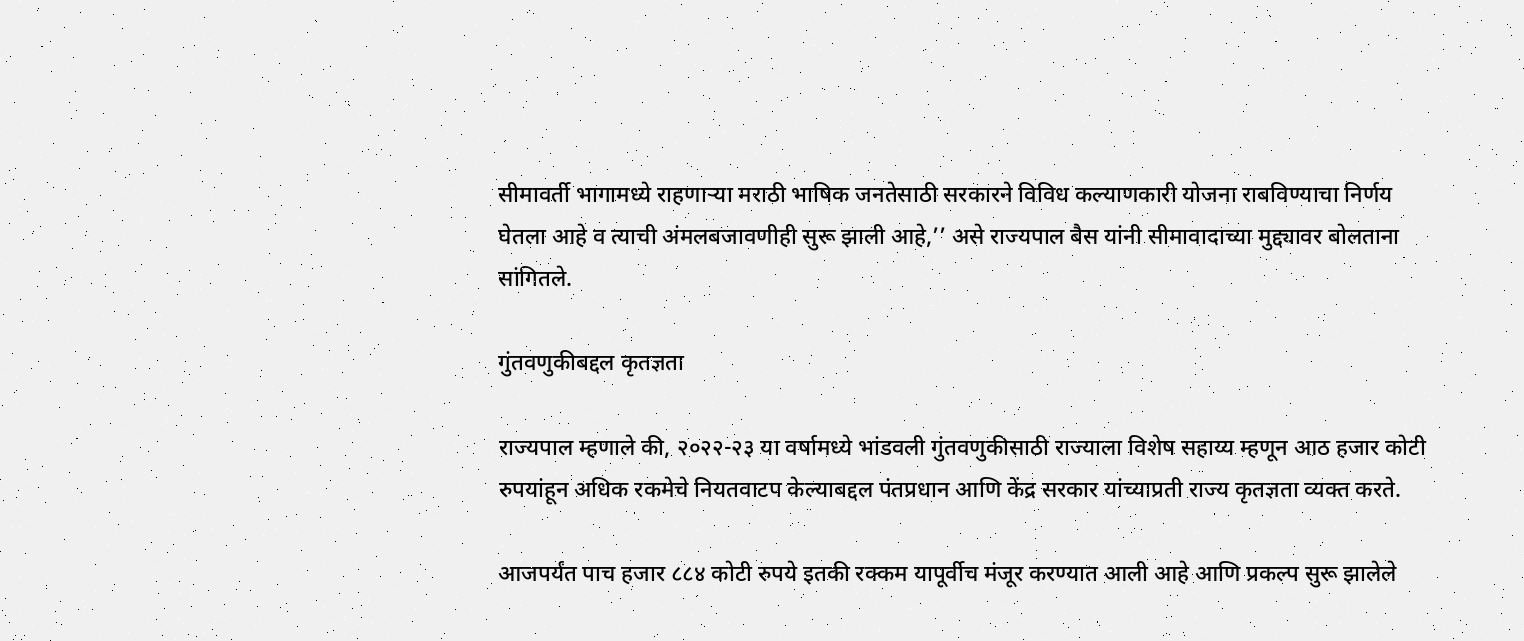सीमावर्ती भागामध्ये राहणाऱ्या मराठी भाषिक जनतेसाठी सरकारने विविध कल्याणकारी योजना राबविण्याचा निर्णय घेतला आहे व त्याची अंमलबजावणीही सुरू झाली आहे,’’ असे राज्यपाल बैस यांनी सीमावादाच्या मुद्द्यावर बोलताना सांगितले.

गुंतवणुकीबद्दल कृतज्ञता

राज्यपाल म्हणाले की, २०२२-२३ या वर्षामध्ये भांडवली गुंतवणुकीसाठी राज्याला विशेष सहाय्य म्हणून आठ हजार कोटी रुपयांहून अधिक रकमेचे नियतवाटप केल्याबद्दल पंतप्रधान आणि केंद्र सरकार यांच्याप्रती राज्य कृतज्ञता व्यक्त करते.

आजपर्यंत पाच हजार ८८४ कोटी रुपये इतकी रक्कम यापूर्वीच मंजूर करण्यात आली आहे आणि प्रकल्प सुरू झालेले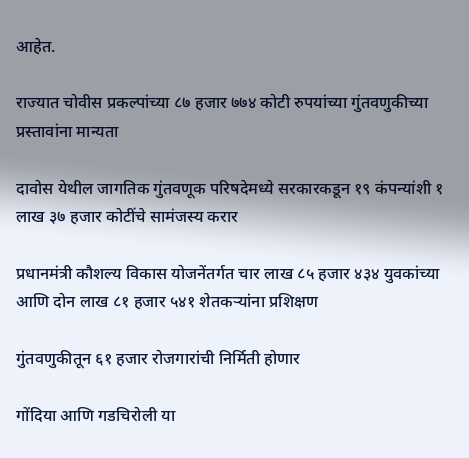आहेत.

राज्यात चोवीस प्रकल्पांच्या ८७ हजार ७७४ कोटी रुपयांच्या गुंतवणुकीच्या प्रस्तावांना मान्यता

दावोस येथील जागतिक गुंतवणूक परिषदेमध्ये सरकारकडून १९ कंपन्यांशी १ लाख ३७ हजार कोटींचे सामंजस्य करार

प्रधानमंत्री कौशल्य विकास योजनेंतर्गत चार लाख ८५ हजार ४३४ युवकांच्या आणि दोन लाख ८१ हजार ५४१ शेतकऱ्यांना प्रशिक्षण

गुंतवणुकीतून ६१ हजार रोजगारांची निर्मिती होणार

गोंदिया आणि गडचिरोली या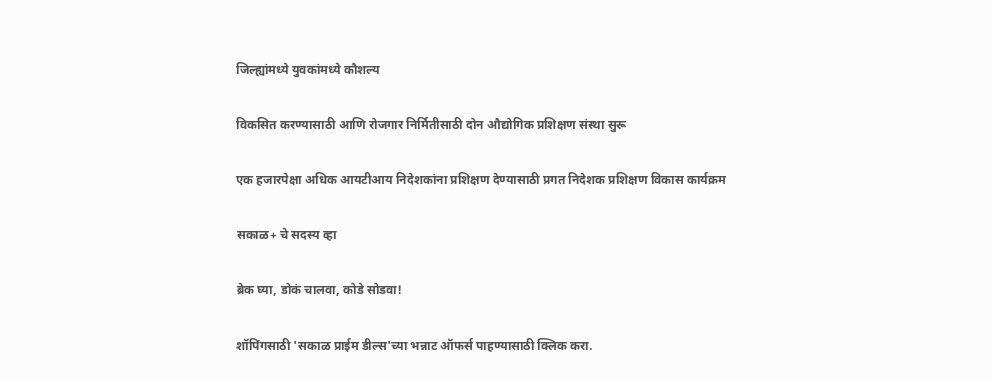जिल्ह्यांमध्ये युवकांमध्ये कौशल्य

विकसित करण्यासाठी आणि रोजगार निर्मितीसाठी दोन औद्योगिक प्रशिक्षण संस्था सुरू

एक हजारपेक्षा अधिक आयटीआय निदेशकांना प्रशिक्षण देण्यासाठी प्रगत निदेशक प्रशिक्षण विकास कार्यक्रम

सकाळ+ चे सदस्य व्हा

ब्रेक घ्या, डोकं चालवा, कोडे सोडवा!

शॉपिंगसाठी 'सकाळ प्राईम डील्स'च्या भन्नाट ऑफर्स पाहण्यासाठी क्लिक करा.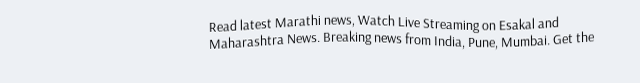Read latest Marathi news, Watch Live Streaming on Esakal and Maharashtra News. Breaking news from India, Pune, Mumbai. Get the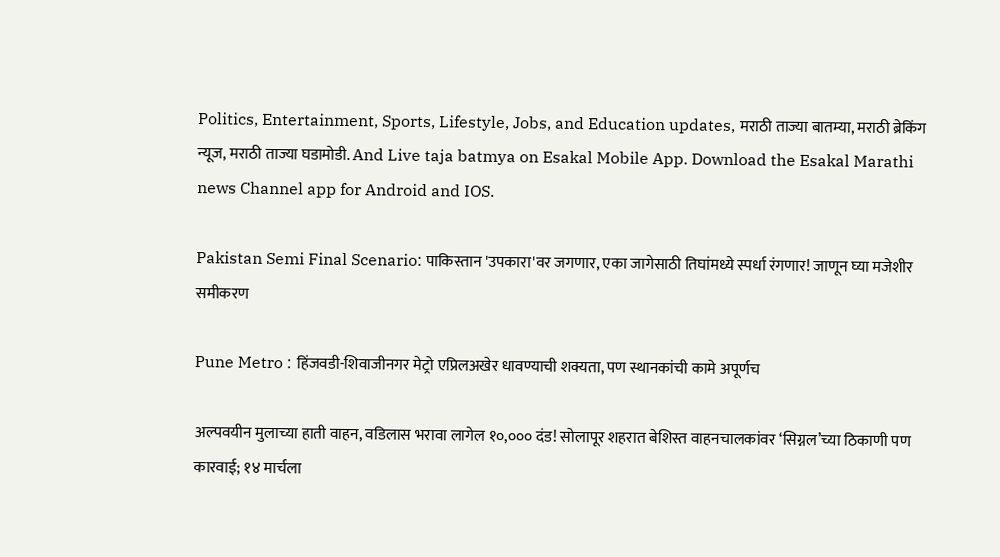Politics, Entertainment, Sports, Lifestyle, Jobs, and Education updates, मराठी ताज्या बातम्या, मराठी ब्रेकिंग न्यूज, मराठी ताज्या घडामोडी. And Live taja batmya on Esakal Mobile App. Download the Esakal Marathi news Channel app for Android and IOS.

Pakistan Semi Final Scenario: पाकिस्तान 'उपकारा'वर जगणार, एका जागेसाठी तिघांमध्ये स्पर्धा रंगणार! जाणून घ्या मजेशीर समीकरण

Pune Metro : हिंजवडी-शिवाजीनगर मेट्रो एप्रिलअखेर धावण्याची शक्यता, पण स्थानकांची कामे अपूर्णच

अल्पवयीन मुलाच्या हाती वाहन, वडिलास भरावा लागेल १०,००० दंड! सोलापूर शहरात बेशिस्त वाहनचालकांवर ‘सिग्नल’च्या ठिकाणी पण कारवाई; १४ मार्चला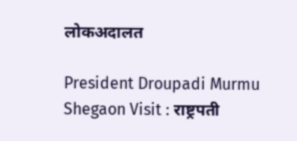लोकअदालत

President Droupadi Murmu Shegaon Visit : राष्ट्रपती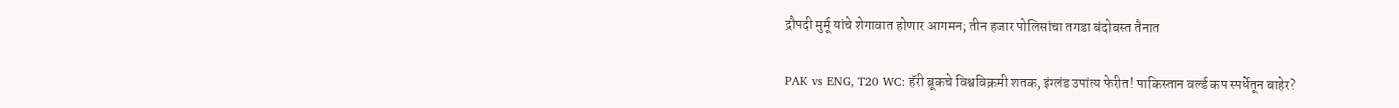द्रौपदी मुर्मू यांचे शेगावात होणार आगमन; तीन हजार पोलिसांचा तगडा बंदोबस्त तैनात

PAK vs ENG, T20 WC: हॅरी ब्रूकचे विश्वविक्रमी शतक, इंग्लंड उपांत्य फेरीत! पाकिस्तान वर्ल्ड कप स्पर्धेतून बाहेर?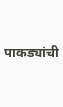पाकड्यांची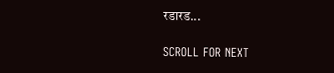रडारड...

SCROLL FOR NEXT